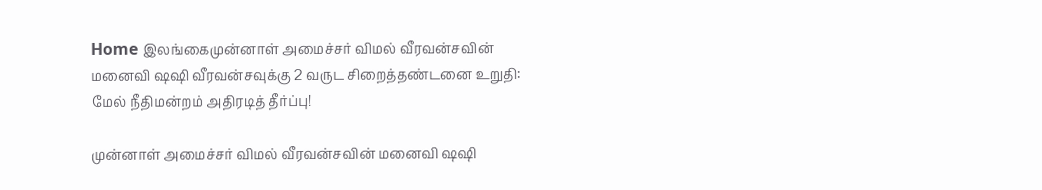Home இலங்கைமுன்னாள் அமைச்சர் விமல் வீரவன்சவின் மனைவி ஷஷி வீரவன்சவுக்கு 2 வருட சிறைத்தண்டனை உறுதி: மேல் நீதிமன்றம் அதிரடித் தீர்ப்பு!

முன்னாள் அமைச்சர் விமல் வீரவன்சவின் மனைவி ஷஷி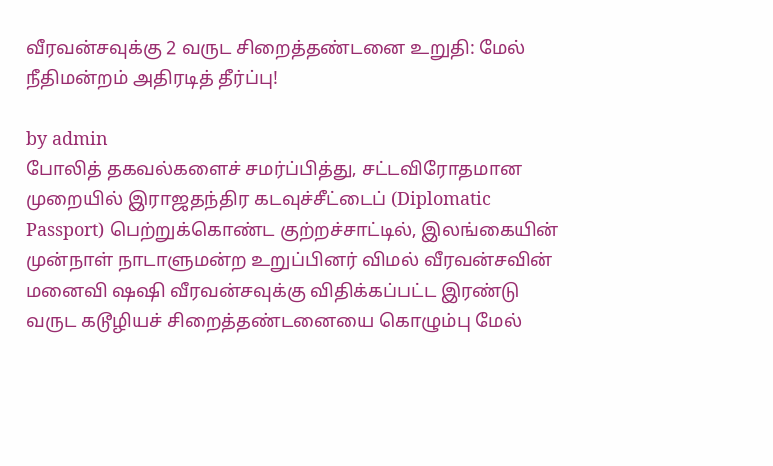வீரவன்சவுக்கு 2 வருட சிறைத்தண்டனை உறுதி: மேல் நீதிமன்றம் அதிரடித் தீர்ப்பு!

by admin
போலித் தகவல்களைச் சமர்ப்பித்து, சட்டவிரோதமான முறையில் இராஜதந்திர கடவுச்சீட்டைப் (Diplomatic Passport) பெற்றுக்கொண்ட குற்றச்சாட்டில், இலங்கையின் முன்நாள் நாடாளுமன்ற உறுப்பினர் விமல் வீரவன்சவின் மனைவி ஷஷி வீரவன்சவுக்கு விதிக்கப்பட்ட இரண்டு வருட கடூழியச் சிறைத்தண்டனையை கொழும்பு மேல்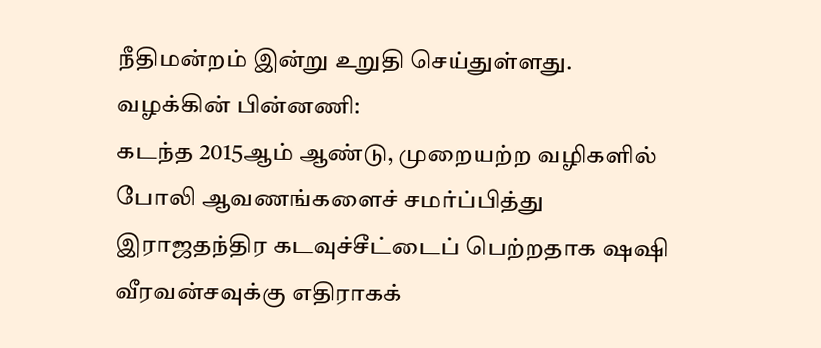நீதிமன்றம் இன்று உறுதி செய்துள்ளது.
வழக்கின் பின்னணி:
கடந்த 2015ஆம் ஆண்டு, முறையற்ற வழிகளில் போலி ஆவணங்களைச் சமர்ப்பித்து இராஜதந்திர கடவுச்சீட்டைப் பெற்றதாக ஷஷி வீரவன்சவுக்கு எதிராகக்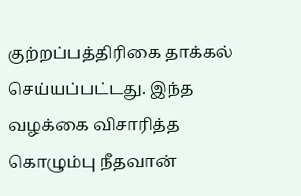குற்றப்பத்திரிகை தாக்கல் செய்யப்பட்டது. இந்த வழக்கை விசாரித்த கொழும்பு நீதவான்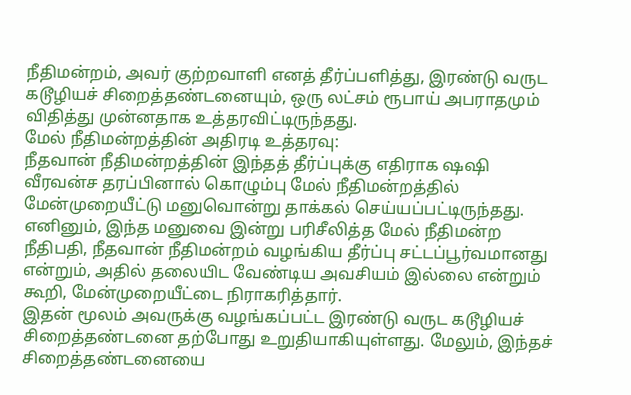நீதிமன்றம், அவர் குற்றவாளி எனத் தீர்ப்பளித்து, இரண்டு வருட கடூழியச் சிறைத்தண்டனையும், ஒரு லட்சம் ரூபாய் அபராதமும் விதித்து முன்னதாக உத்தரவிட்டிருந்தது.
மேல் நீதிமன்றத்தின் அதிரடி உத்தரவு:
நீதவான் நீதிமன்றத்தின் இந்தத் தீர்ப்புக்கு எதிராக ஷஷி வீரவன்ச தரப்பினால் கொழும்பு மேல் நீதிமன்றத்தில் மேன்முறையீட்டு மனுவொன்று தாக்கல் செய்யப்பட்டிருந்தது. எனினும், இந்த மனுவை இன்று பரிசீலித்த மேல் நீதிமன்ற நீதிபதி, நீதவான் நீதிமன்றம் வழங்கிய தீர்ப்பு சட்டப்பூர்வமானது என்றும், அதில் தலையிட வேண்டிய அவசியம் இல்லை என்றும் கூறி, மேன்முறையீட்டை நிராகரித்தார்.
இதன் மூலம் அவருக்கு வழங்கப்பட்ட இரண்டு வருட கடூழியச் சிறைத்தண்டனை தற்போது உறுதியாகியுள்ளது. மேலும், இந்தச் சிறைத்தண்டனையை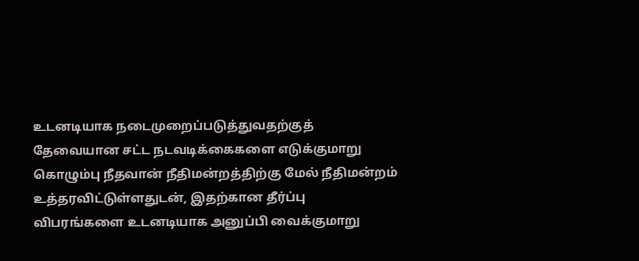உடனடியாக நடைமுறைப்படுத்துவதற்குத் தேவையான சட்ட நடவடிக்கைகளை எடுக்குமாறு கொழும்பு நீதவான் நீதிமன்றத்திற்கு மேல் நீதிமன்றம் உத்தரவிட்டுள்ளதுடன், இதற்கான தீர்ப்பு விபரங்களை உடனடியாக அனுப்பி வைக்குமாறு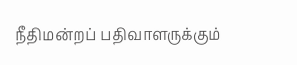நீதிமன்றப் பதிவாளருக்கும்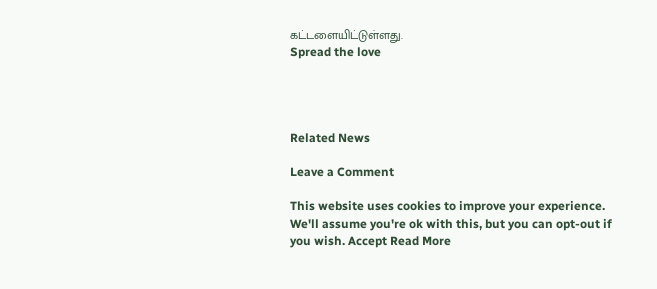கட்டளையிட்டுள்ளது.
Spread the love




Related News

Leave a Comment

This website uses cookies to improve your experience. We'll assume you're ok with this, but you can opt-out if you wish. Accept Read More